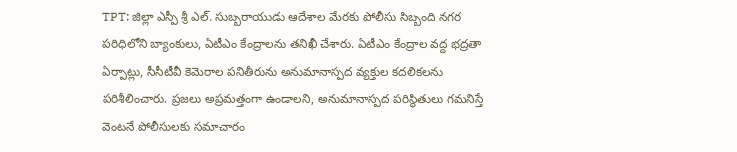TPT: జిల్లా ఎస్పీ శ్రీ ఎల్. సుబ్బరాయుడు ఆదేశాల మేరకు పోలీసు సిబ్బంది నగర పరిధిలోని బ్యాంకులు, ఏటీఎం కేంద్రాలను తనిఖీ చేశారు. ఏటీఎం కేంద్రాల వద్ద భద్రతా ఏర్పాట్లు, సీసీటీవీ కెమెరాల పనితీరును అనుమానాస్పద వ్యక్తుల కదలికలను పరిశీలించారు. ప్రజలు అప్రమత్తంగా ఉండాలని, అనుమానాస్పద పరిస్థితులు గమనిస్తే వెంటనే పోలీసులకు సమాచారం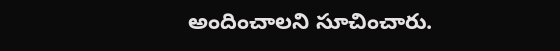అందించాలని సూచించారు.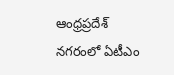ఆంధ్రప్రదేశ్
నగరంలో ఏటీఎం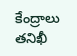కేంద్రాలు తనిఖీ